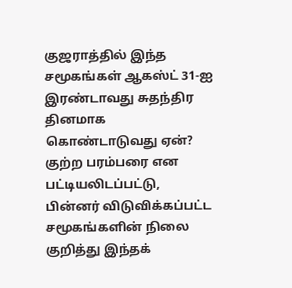குஜராத்தில் இந்த சமூகங்கள் ஆகஸ்ட் 31-ஐ இரண்டாவது சுதந்திர தினமாக கொண்டாடுவது ஏன்?
குற்ற பரம்பரை என பட்டியலிடப்பட்டு, பின்னர் விடுவிக்கப்பட்ட சமூகங்களின் நிலை குறித்து இந்தக்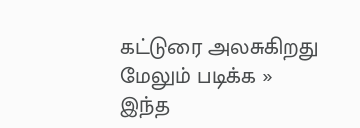கட்டுரை அலசுகிறது
மேலும் படிக்க »
இந்த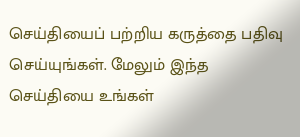செய்தியைப் பற்றிய கருத்தை பதிவு செய்யுங்கள். மேலும் இந்த செய்தியை உங்கள்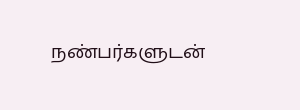நண்பர்களுடன்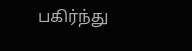பகிர்ந்து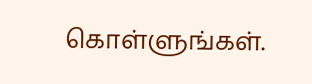கொள்ளுங்கள்.